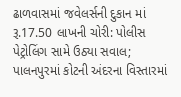ઢાળવાસમાં જવેલર્સની દુકાન માં રૂ.17.50 લાખની ચોરી: પોલીસ પેટ્રોલિંગ સામે ઉઠ્યા સવાલ; પાલનપુરમાં કોટની અંદરના વિસ્તારમાં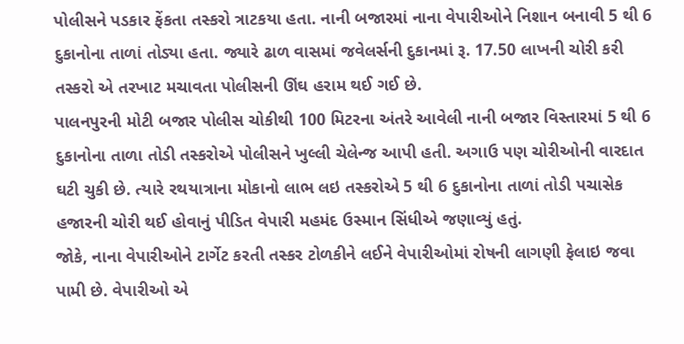પોલીસને પડકાર ફેંકતા તસ્કરો ત્રાટકયા હતા. નાની બજારમાં નાના વેપારીઓને નિશાન બનાવી 5 થી 6 દુકાનોના તાળાં તોડ્યા હતા. જ્યારે ઢાળ વાસમાં જવેલર્સની દુકાનમાં રૂ. 17.50 લાખની ચોરી કરી તસ્કરો એ તરખાટ મચાવતા પોલીસની ઊંઘ હરામ થઈ ગઈ છે.
પાલનપુરની મોટી બજાર પોલીસ ચોકીથી 100 મિટરના અંતરે આવેલી નાની બજાર વિસ્તારમાં 5 થી 6 દુકાનોના તાળા તોડી તસ્કરોએ પોલીસને ખુલ્લી ચેલેન્જ આપી હતી. અગાઉ પણ ચોરીઓની વારદાત ઘટી ચુકી છે. ત્યારે રથયાત્રાના મોકાનો લાભ લઇ તસ્કરોએ 5 થી 6 દુકાનોના તાળાં તોડી પચાસેક હજારની ચોરી થઈ હોવાનું પીડિત વેપારી મહમંદ ઉસ્માન સિંધીએ જણાવ્યું હતું.
જોકે, નાના વેપારીઓને ટાર્ગેટ કરતી તસ્કર ટોળકીને લઈને વેપારીઓમાં રોષની લાગણી ફેલાઇ જવા પામી છે. વેપારીઓ એ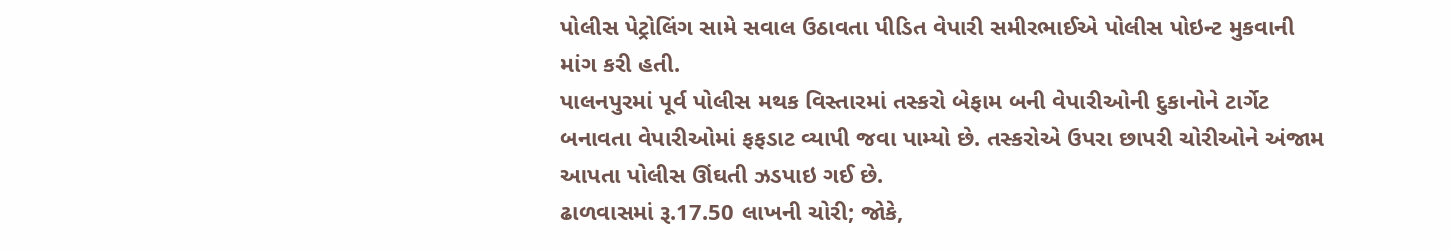પોલીસ પેટ્રોલિંગ સામે સવાલ ઉઠાવતા પીડિત વેપારી સમીરભાઈએ પોલીસ પોઇન્ટ મુકવાની માંગ કરી હતી.
પાલનપુરમાં પૂર્વ પોલીસ મથક વિસ્તારમાં તસ્કરો બેફામ બની વેપારીઓની દુકાનોને ટાર્ગેટ બનાવતા વેપારીઓમાં ફફડાટ વ્યાપી જવા પામ્યો છે. તસ્કરોએ ઉપરા છાપરી ચોરીઓને અંજામ આપતા પોલીસ ઊંઘતી ઝડપાઇ ગઈ છે.
ઢાળવાસમાં રૂ.17.50 લાખની ચોરી; જોકે,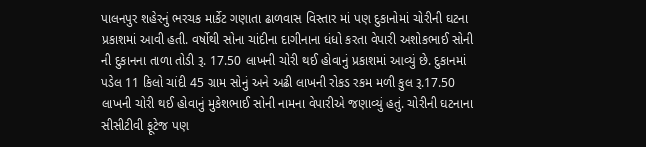પાલનપુર શહેરનું ભરચક માર્કેટ ગણાતા ઢાળવાસ વિસ્તાર માં પણ દુકાનોમાં ચોરીની ઘટના પ્રકાશમાં આવી હતી. વર્ષોથી સોના ચાંદીના દાગીનાના ધંધો કરતા વેપારી અશોકભાઈ સોની ની દુકાનના તાળા તોડી રૂ. 17.50 લાખની ચોરી થઈ હોવાનું પ્રકાશમાં આવ્યું છે. દુકાનમાં પડેલ 11 કિલો ચાંદી 45 ગ્રામ સોનું અને અઢી લાખની રોકડ રકમ મળી કુલ રૂ.17.50 લાખની ચોરી થઈ હોવાનું મુકેશભાઈ સોની નામના વેપારીએ જણાવ્યું હતું. ચોરીની ઘટનાના સીસીટીવી ફૂટેજ પણ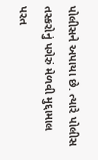પોલીસને અપાયા છે. ત્યારે પોલીસ તસ્કરોનું પગેરું મેળવી મુદ્દામાલ પરત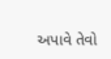અપાવે તેવો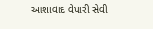આશાવાદ વેપારી સેવી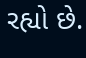રહ્યો છે.